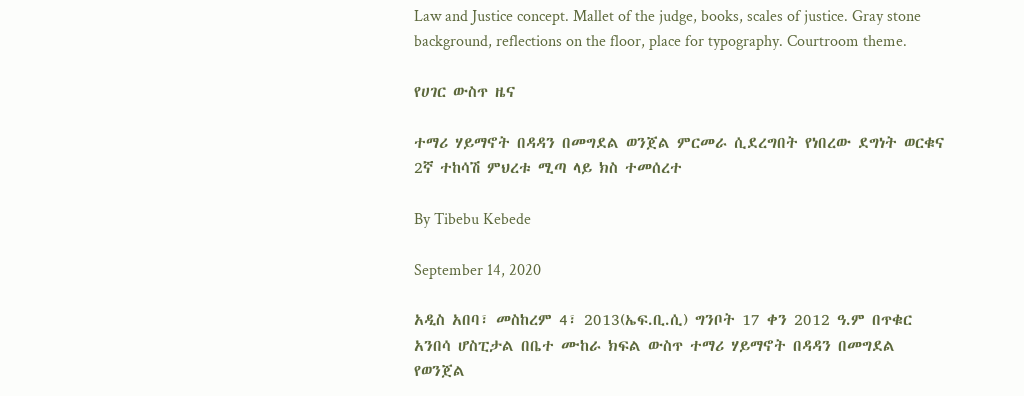Law and Justice concept. Mallet of the judge, books, scales of justice. Gray stone background, reflections on the floor, place for typography. Courtroom theme.

የሀገር ውስጥ ዜና

ተማሪ ሃይማኖት በዳዳን በመግደል ወንጀል ምርመራ ሲደረግበት የነበረው ደግነት ወርቁና 2ኛ ተከሳሽ ምህረቱ ሚጣ ላይ ክስ ተመሰረተ

By Tibebu Kebede

September 14, 2020

አዲስ አበባ፣ መስከረም 4፣ 2013(ኤፍ.ቢ.ሲ) ግንቦት 17 ቀን 2012 ዓ.ም በጥቁር አንበሳ ሆስፒታል በቤተ ሙከራ ክፍል ውስጥ ተማሪ ሃይማኖት በዳዳን በመግደል የወንጀል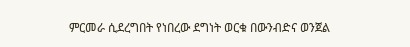ምርመራ ሲደረግበት የነበረው ደግነት ወርቁ በውንብድና ወንጀል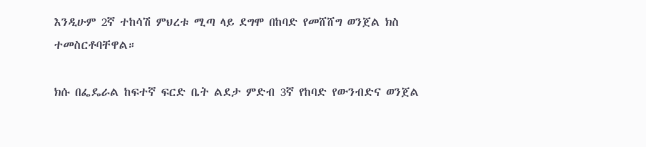እንዲሁም 2ኛ ተከሳሽ ምህረቱ ሚጣ ላይ ደግሞ በከባድ የመሸሸግ ወንጀል ክስ ተመስርቶባቸዋል።

ክሱ በፌዴራል ከፍተኛ ፍርድ ቤት ልደታ ምድብ 3ኛ የከባድ የውንብድና ወንጀል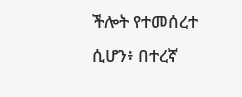ችሎት የተመሰረተ ሲሆን፥ በተረኛ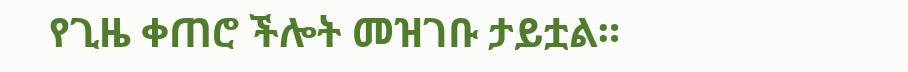የጊዜ ቀጠሮ ችሎት መዝገቡ ታይቷል።